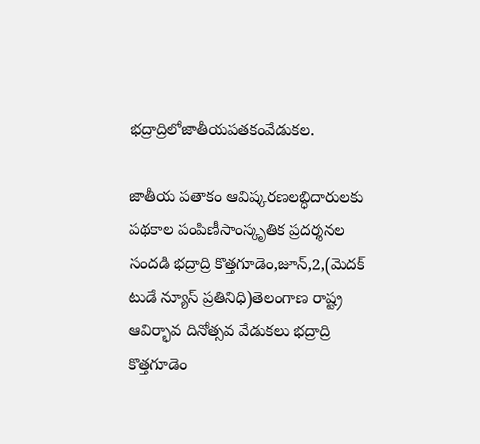భద్రాద్రిలోజాతీయపతకంవేడుకల.

జాతీయ పతాకం ఆవిష్కరణలబ్ధిదారులకు పథకాల పంపిణీసాంస్కృతిక ప్రదర్శనల సందడి భద్రాద్రి కొత్తగూడెం,జూన్,2,(మెదక్ టుడే న్యూస్ ప్రతినిధి)తెలంగాణ రాష్ట్ర ఆవిర్భావ దినోత్సవ వేడుకలు భద్రాద్రి కొత్తగూడెం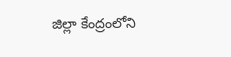జిల్లా కేంద్రంలోని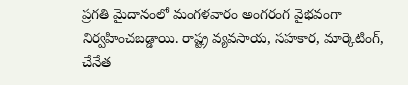ప్రగతి మైదానంలో మంగళవారం అంగరంగ వైభవంగా నిర్వహించబడ్డాయి. రాష్ట్ర వ్యవసాయ, సహకార, మార్కెటింగ్, చేనేత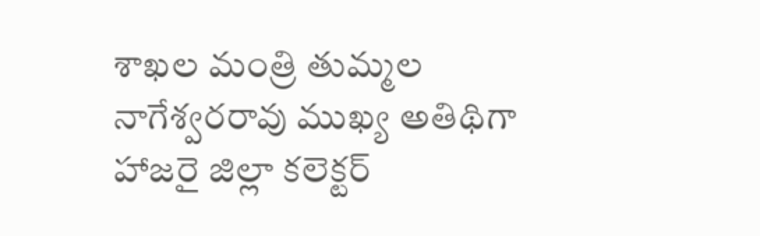శాఖల మంత్రి తుమ్మల నాగేశ్వరరావు ముఖ్య అతిథిగా హాజరై జిల్లా కలెక్టర్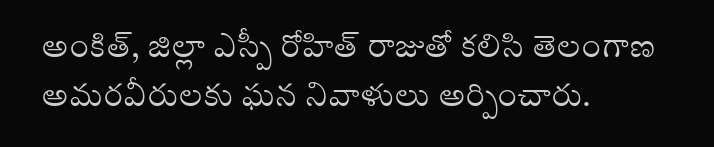అంకిత్, జిల్లా ఎస్పీ రోహిత్ రాజుతో కలిసి తెలంగాణ అమరవీరులకు ఘన నివాళులు అర్పించారు.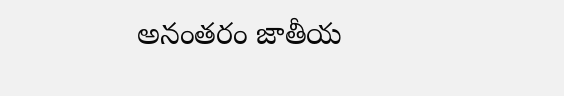అనంతరం జాతీయ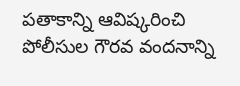పతాకాన్ని ఆవిష్కరించి పోలీసుల గౌరవ వందనాన్ని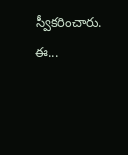స్వీకరించారు. ఈ...